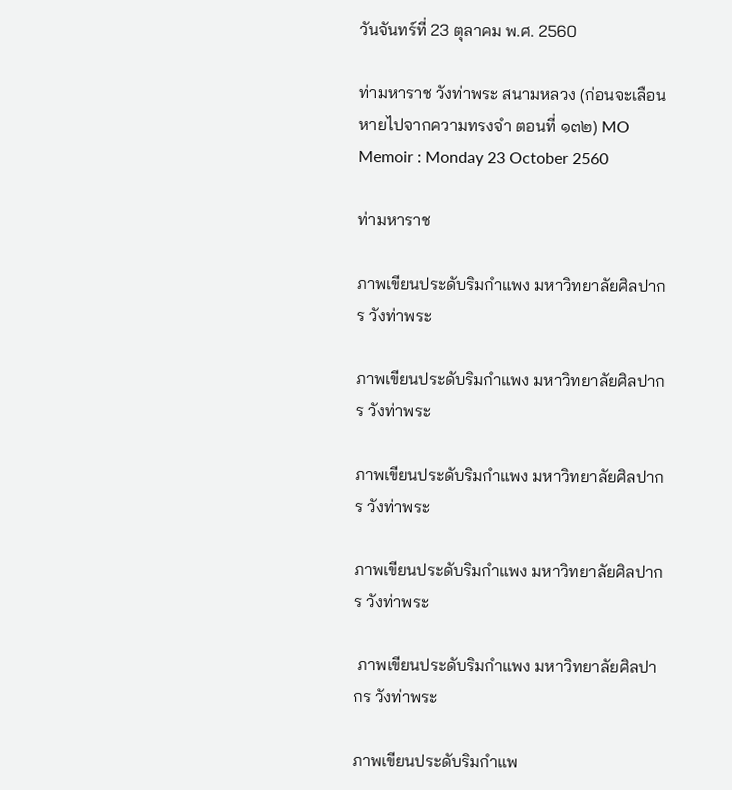วันจันทร์ที่ 23 ตุลาคม พ.ศ. 2560

ท่ามหาราช วังท่าพระ สนามหลวง (ก่อนจะเลือนหายไปจากความทรงจำ ตอนที่ ๑๓๒) MO Memoir : Monday 23 October 2560

ท่ามหาราช

ภาพเขียนประดับริมกำแพง มหาวิทยาลัยศิลปากร วังท่าพระ

ภาพเขียนประดับริมกำแพง มหาวิทยาลัยศิลปากร วังท่าพระ

ภาพเขียนประดับริมกำแพง มหาวิทยาลัยศิลปากร วังท่าพระ

ภาพเขียนประดับริมกำแพง มหาวิทยาลัยศิลปากร วังท่าพระ

 ภาพเขียนประดับริมกำแพง มหาวิทยาลัยศิลปากร วังท่าพระ

ภาพเขียนประดับริมกำแพ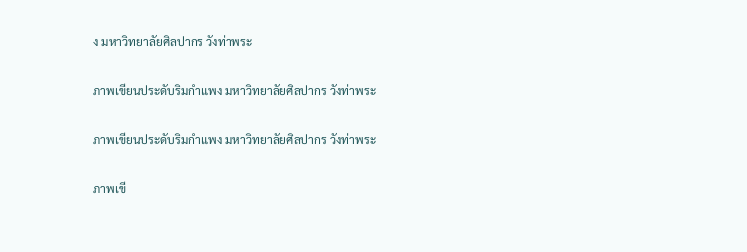ง มหาวิทยาลัยศิลปากร วังท่าพระ

ภาพเขียนประดับริมกำแพง มหาวิทยาลัยศิลปากร วังท่าพระ

ภาพเขียนประดับริมกำแพง มหาวิทยาลัยศิลปากร วังท่าพระ

ภาพเขี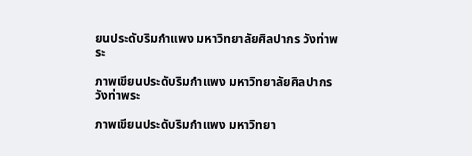ยนประดับริมกำแพง มหาวิทยาลัยศิลปากร วังท่าพระ

ภาพเขียนประดับริมกำแพง มหาวิทยาลัยศิลปากร วังท่าพระ

ภาพเขียนประดับริมกำแพง มหาวิทยา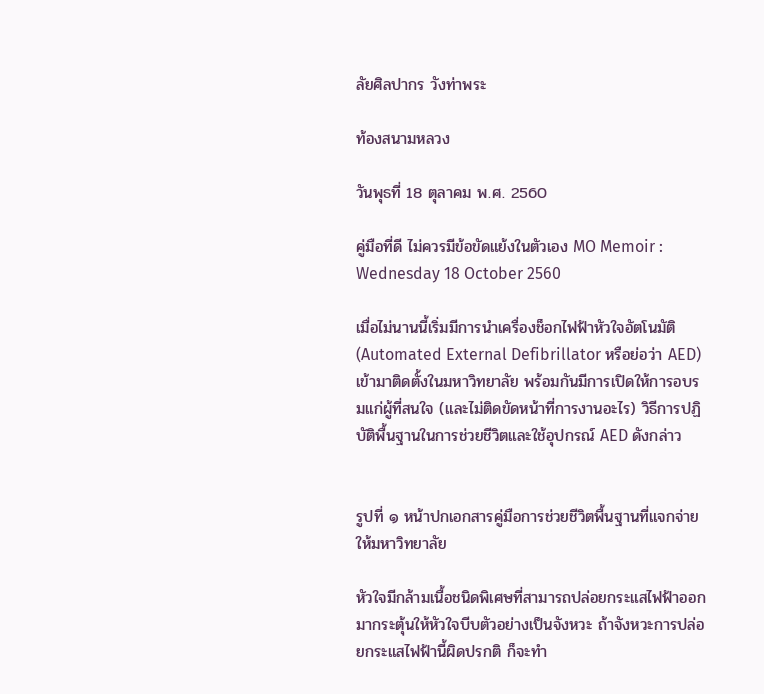ลัยศิลปากร วังท่าพระ

ท้องสนามหลวง

วันพุธที่ 18 ตุลาคม พ.ศ. 2560

คู่มือที่ดี ไม่ควรมีข้อขัดแย้งในตัวเอง MO Memoir : Wednesday 18 October 2560

เมื่อไม่นานนี้เริ่มมีการนำเครื่องช็อกไฟฟ้าหัวใจอัตโนมัติ (Automated External Defibrillator หรือย่อว่า AED) เข้ามาติดตั้งในมหาวิทยาลัย พร้อมกันมีการเปิดให้การอบรมแก่ผู้ที่สนใจ (และไม่ติดขัดหน้าที่การงานอะไร) วิธีการปฏิบัติพื้นฐานในการช่วยชีวิตและใช้อุปกรณ์ AED ดังกล่าว


รูปที่ ๑ หน้าปกเอกสารคู่มือการช่วยชีวิตพื้นฐานที่แจกจ่ายให้มหาวิทยาลัย

หัวใจมีกล้ามเนื้อชนิดพิเศษที่สามารถปล่อยกระแสไฟฟ้าออกมากระตุ้นให้หัวใจบีบตัวอย่างเป็นจังหวะ ถ้าจังหวะการปล่อยกระแสไฟฟ้านี้ผิดปรกติ ก็จะทำ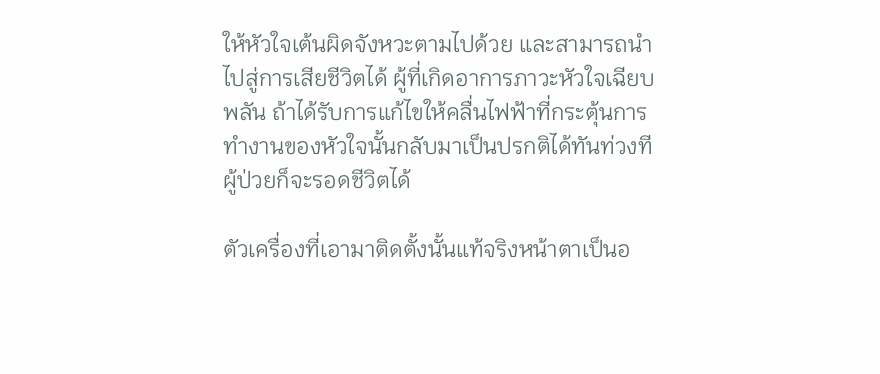ให้หัวใจเต้นผิดจังหวะตามไปด้วย และสามารถนำไปสู่การเสียชีวิตได้ ผู้ที่เกิดอาการภาวะหัวใจเฉียบพลัน ถ้าได้รับการแก้ไขให้คลื่นไฟฟ้าที่กระตุ้นการทำงานของหัวใจนั้นกลับมาเป็นปรกติได้ทันท่วงที ผู้ป่วยก็จะรอดชีวิตได้

ตัวเครื่องที่เอามาติดตั้งนั้นแท้จริงหน้าตาเป็นอ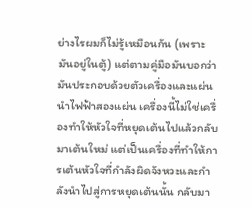ย่างไรผมก็ไม่รู้เหมือนกัน (เพราะมันอยู่ในตู้) แต่ตามคู่มือมันบอกว่ามันประกอบด้วยตัวเครื่องและแผ่นนำไฟฟ้าสองแผ่น เครื่องนี้ไม่ใช่เครื่องทำให้หัวใจที่หยุดเต้นไปแล้วกลับมาเต้นใหม่ แต่เป็นเครื่องที่ทำให้การเต้นหัวใจที่กำลังผิดจังหวะและกำลังนำไปสู่การหยุดเต้นนั้น กลับมา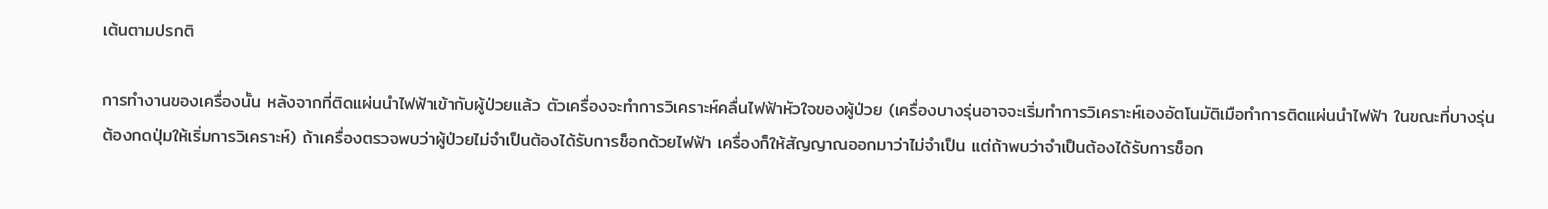เต้นตามปรกติ

การทำงานของเครื่องนั้น หลังจากที่ติดแผ่นนำไฟฟ้าเข้ากับผู้ป่วยแล้ว ตัวเครื่องจะทำการวิเคราะห์คลื่นไฟฟ้าหัวใจของผู้ป่วย (เครื่องบางรุ่นอาจจะเริ่มทำการวิเคราะห์เองอัตโนมัติเมือทำการติดแผ่นนำไฟฟ้า ในขณะที่บางรุ่นต้องกดปุ่มให้เริ่มการวิเคราะห์) ถ้าเครื่องตรวจพบว่าผู้ป่วยไม่จำเป็นต้องได้รับการช็อกด้วยไฟฟ้า เครื่องก็ให้สัญญาณออกมาว่าไม่จำเป็น แต่ถ้าพบว่าจำเป็นต้องได้รับการช็อก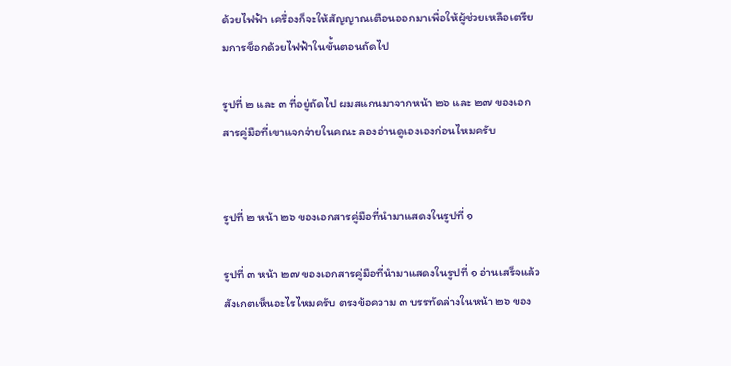ด้วยไฟฟ้า เครื่องก็จะให้สัญญาณเตือนออกมาเพื่อให้ผู้ช่วยเหลือเตรียมการช็อกด้วยไฟฟ้าในขั้นตอนถัดไป

รูปที่ ๒ และ ๓ ที่อยู่ถัดไป ผมสแกนมาจากหน้า ๒๖ และ ๒๗ ของเอกสารคู่มือที่เขาแจกจ่ายในคณะ ลองอ่านดูเองเองก่อนไหมครับ


รูปที่ ๒ หน้า ๒๖ ของเอกสารคู่มือที่นำมาแสดงในรูปที่ ๑

รูปที่ ๓ หน้า ๒๗ ของเอกสารคู่มือที่นำมาแสดงในรูปที่ ๑ อ่านเสร็จแล้วสังเกตเห็นอะไรไหมครับ ตรงข้อความ ๓ บรรทัดล่างในหน้า ๒๖ ของ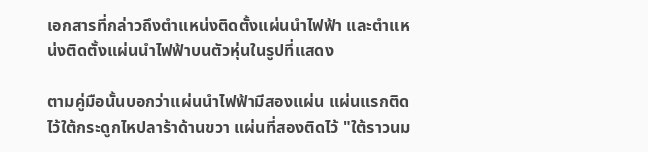เอกสารที่กล่าวถึงตำแหน่งติดตั้งแผ่นนำไฟฟ้า และตำแหน่งติดตั้งแผ่นนำไฟฟ้าบนตัวหุ่นในรูปที่แสดง

ตามคู่มือนั้นบอกว่าแผ่นนำไฟฟ้ามีสองแผ่น แผ่นแรกติดไว้ใต้กระดูกไหปลาร้าด้านขวา แผ่นที่สองติดไว้ "ใต้ราวนม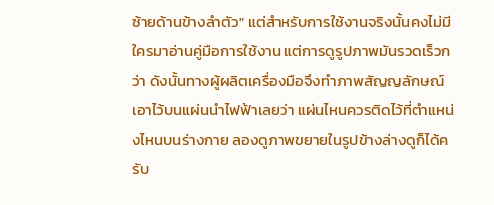ซ้ายด้านข้างลำตัว" แต่สำหรับการใช้งานจริงนั้นคงไม่มีใครมาอ่านคู่มือการใช้งาน แต่การดูรูปภาพมันรวดเร็วกว่า ดังนั้นทางผู้ผลิตเครื่องมือจึงทำภาพสัญญลักษณ์เอาไว้บนแผ่นนำไฟฟ้าเลยว่า แผ่นไหนควรติดไว้ที่ตำแหน่งไหนบนร่างกาย ลองดูภาพขยายในรูปข้างล่างดูก็ได้ครับ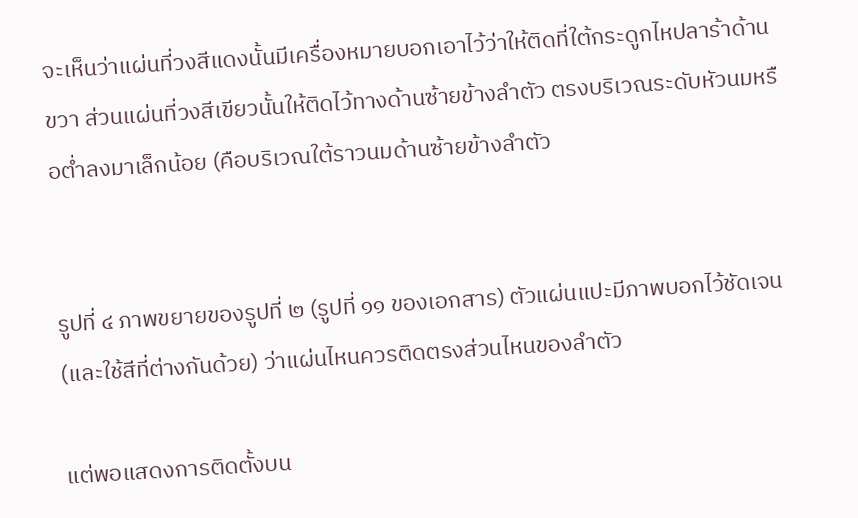จะเห็นว่าแผ่นที่วงสีแดงนั้นมีเครื่องหมายบอกเอาไว้ว่าให้ติดที่ใต้กระดูกไหปลาร้าด้านขวา ส่วนแผ่นที่วงสีเขียวนั้นให้ติดไว้ทางด้านซ้ายข้างลำตัว ตรงบริเวณระดับหัวนมหรือต่ำลงมาเล็กน้อย (คือบริเวณใต้ราวนมด้านซ้ายข้างลำตัว


รูปที่ ๔ ภาพขยายของรูปที่ ๒ (รูปที่ ๑๑ ของเอกสาร) ตัวแผ่นแปะมีภาพบอกไว้ชัดเจน (และใช้สีที่ต่างกันด้วย) ว่าแผ่นไหนควรติดตรงส่วนไหนของลำตัว

แต่พอแสดงการติดตั้งบน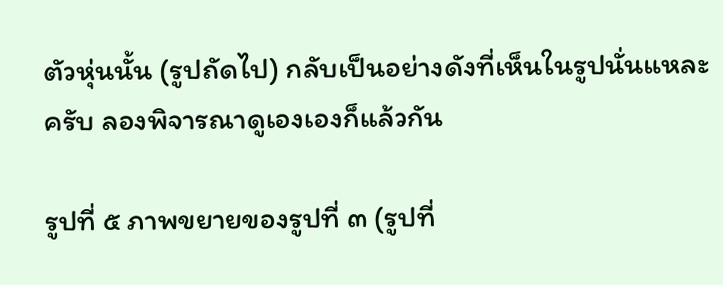ตัวหุ่นนั้น (รูปถัดไป) กลับเป็นอย่างดังที่เห็นในรูปนั่นแหละครับ ลองพิจารณาดูเองเองก็แล้วกัน

รูปที่ ๕ ภาพขยายของรูปที่ ๓ (รูปที่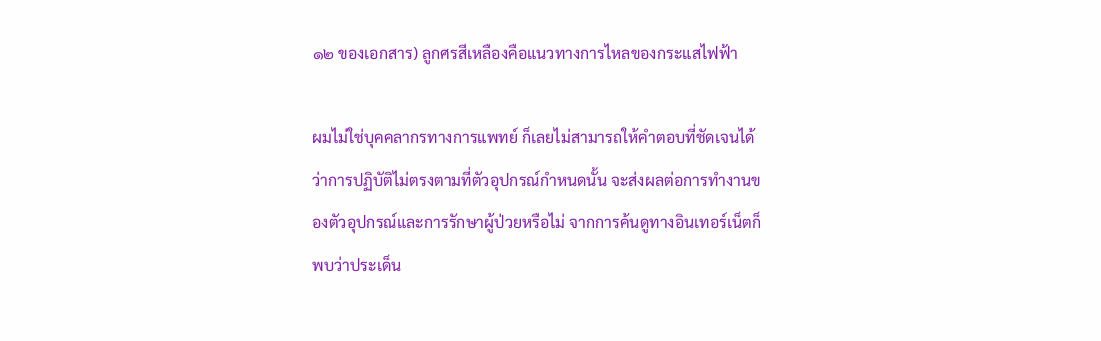๑๒ ของเอกสาร) ลูกศรสีเหลืองคือแนวทางการไหลของกระแสไฟฟ้า

ผมไม่ใช่บุคคลากรทางการแพทย์ ก็เลยไม่สามารถให้คำตอบที่ชัดเจนได้ว่าการปฏิบัติไม่ตรงตามที่ตัวอุปกรณ์กำหนดนั้น จะส่งผลต่อการทำงานของตัวอุปกรณ์และการรักษาผู้ป่วยหรือไม่ จากการค้นดูทางอินเทอร์เน็ตก็พบว่าประเด็น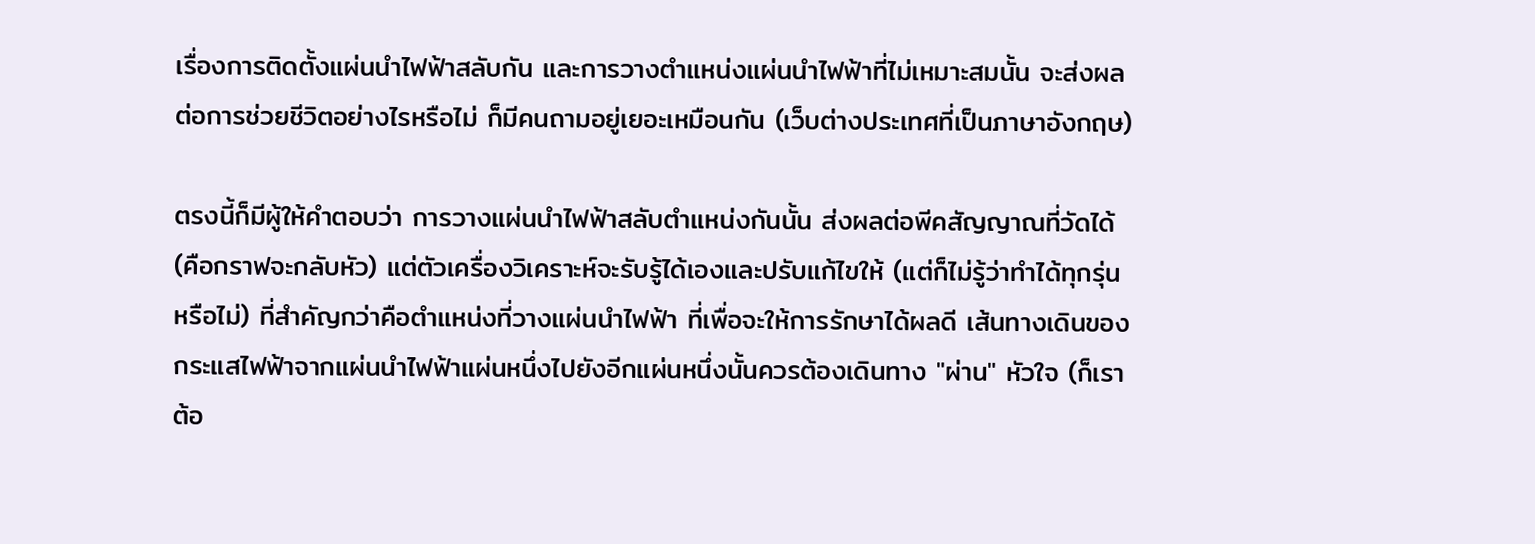เรื่องการติดตั้งแผ่นนำไฟฟ้าสลับกัน และการวางตำแหน่งแผ่นนำไฟฟ้าที่ไม่เหมาะสมนั้น จะส่งผลต่อการช่วยชีวิตอย่างไรหรือไม่ ก็มีคนถามอยู่เยอะเหมือนกัน (เว็บต่างประเทศที่เป็นภาษาอังกฤษ)

ตรงนี้ก็มีผู้ให้คำตอบว่า การวางแผ่นนำไฟฟ้าสลับตำแหน่งกันนั้น ส่งผลต่อพีคสัญญาณที่วัดได้ (คือกราฟจะกลับหัว) แต่ตัวเครื่องวิเคราะห์จะรับรู้ได้เองและปรับแก้ไขให้ (แต่ก็ไม่รู้ว่าทำได้ทุกรุ่นหรือไม่) ที่สำคัญกว่าคือตำแหน่งที่วางแผ่นนำไฟฟ้า ที่เพื่อจะให้การรักษาได้ผลดี เส้นทางเดินของกระแสไฟฟ้าจากแผ่นนำไฟฟ้าแผ่นหนึ่งไปยังอีกแผ่นหนึ่งนั้นควรต้องเดินทาง "ผ่าน" หัวใจ (ก็เราต้อ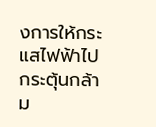งการให้กระแสไฟฟ้าไปกระตุ้นกล้าม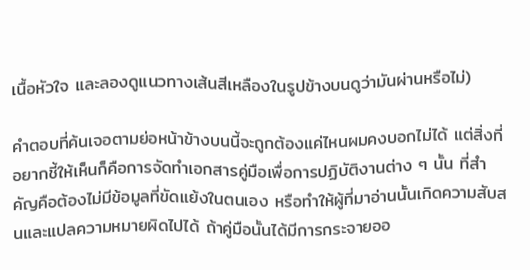เนื้อหัวใจ และลองดูแนวทางเส้นสีเหลืองในรูปข้างบนดูว่ามันผ่านหรือไม่)

คำตอบที่ค้นเจอตามย่อหน้าข้างบนนี้จะถูกต้องแค่ไหนผมคงบอกไม่ได้ แต่สิ่งที่อยากชี้ให้เห็นก็คือการจัดทำเอกสารคู่มือเพื่อการปฏิบัติงานต่าง ๆ นั้น ที่สำคัญคือต้องไม่มีข้อมูลที่ขัดแย้งในตนเอง หรือทำให้ผู้ที่มาอ่านนั้นเกิดความสับสนและแปลความหมายผิดไปได้ ถ้าคู่มือนั้นได้มีการกระจายออ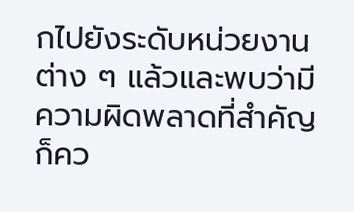กไปยังระดับหน่วยงานต่าง ๆ แล้วและพบว่ามีความผิดพลาดที่สำคัญ ก็คว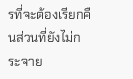รที่จะต้องเรียกคืนส่วนที่ยังไม่กระจาย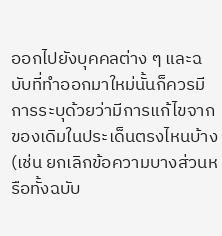ออกไปยังบุคคลต่าง ๆ และฉบับที่ทำออกมาใหม่นั้นก็ควรมีการระบุด้วยว่ามีการแก้ไขจากของเดิมในประเด็นตรงไหนบ้าง (เช่น ยกเลิกข้อความบางส่วนหรือทั้งฉบับ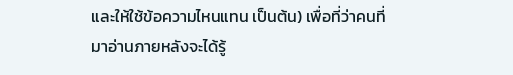และให้ใช้ข้อความไหนแทน เป็นต้น) เพื่อที่ว่าคนที่มาอ่านภายหลังจะได้รู้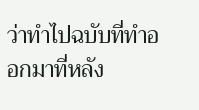ว่าทำไปฉบับที่ทำออกมาที่หลัง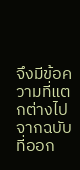จึงมีข้อความที่แตกต่างไปจากฉบับที่ออก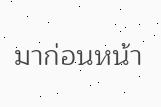มาก่อนหน้า